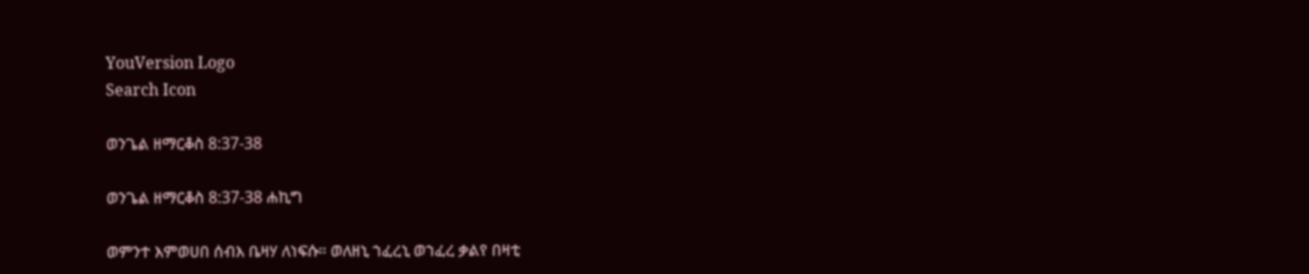YouVersion Logo
Search Icon

ወንጌል ዘማርቆስ 8:37-38

ወንጌል ዘማርቆስ 8:37-38 ሐኪግ

ወምንተ እምወሀበ ሰብእ ቤዛሃ ለነፍሱ። ወለዘኒ ኀፈረኒ ወኀፈረ ቃልየ በዛቲ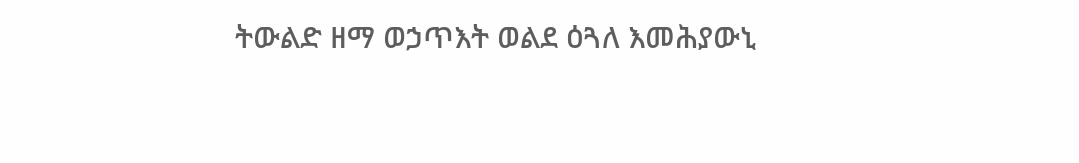ትውልድ ዘማ ወኃጥእት ወልደ ዕጓለ እመሕያውኒ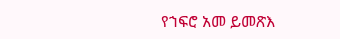የኀፍሮ አመ ይመጽእ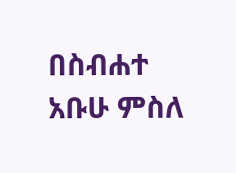በስብሐተ አቡሁ ምስለ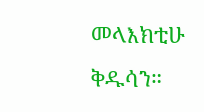መላእክቲሁ ቅዱሳን።